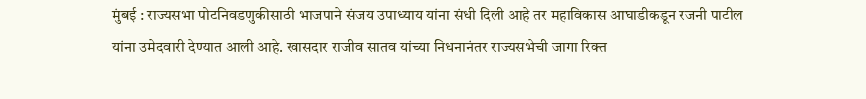मुंबई : राज्यसभा पोटनिवडणुकीसाठी भाजपाने संजय उपाध्याय यांना संधी दिली आहे तर महाविकास आघाडीकडून रजनी पाटील यांना उमेदवारी देण्यात आली आहे. खासदार राजीव सातव यांच्या निधनानंतर राज्यसभेची जागा रिक्त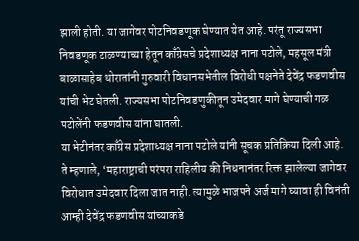झाली होती. या जागेवर पोटनिवडणूक घेण्यात येत आहे. परंतू राज्यसभा निवडणूक टाळण्याच्या हेतून काँग्रेसचे प्रदेशाध्यक्ष नाना पटोले, महसूल मंत्री बाळासाहेब थोरातांनी गुरुवारी विधानसभेतील विरोधी पक्षनेते देवेंद्र फडणवीस यांची भेट घेतली. राज्यसभा पोटनिवडणुकीतून उमेदवार मागे घेण्याची गळ पटोलेंनी फडणवीस यांना घातली.
या भेटीनंतर काँग्रेस प्रदेशाध्यक्ष नाना पटोले यांनी सूचक प्रतिक्रिया दिली आहे. ते म्हणाले, ‘महाराष्ट्राची परंपरा राहिलीय की निधनानंतर रिक्त झालेल्या जागेवर विरोधात उमेदवार दिला जात नाही. त्यामुळे भाजपने अर्ज मागे घ्यावा ही विनंती आम्ही देवेंद्र फडणवीस यांच्याकडे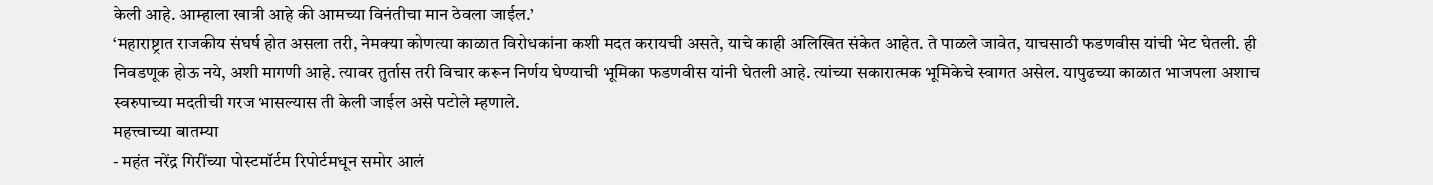केली आहे. आम्हाला खात्री आहे की आमच्या विनंतीचा मान ठेवला जाईल.’
‘महाराष्ट्रात राजकीय संघर्ष होत असला तरी, नेमक्या कोणत्या काळात विरोधकांना कशी मदत करायची असते, याचे काही अलिखित संकेत आहेत. ते पाळले जावेत, याचसाठी फडणवीस यांची भेट घेतली. ही निवडणूक होऊ नये, अशी मागणी आहे. त्यावर तुर्तास तरी विचार करून निर्णय घेण्याची भूमिका फडणवीस यांनी घेतली आहे. त्यांच्या सकारात्मक भूमिकेचे स्वागत असेल. यापुढच्या काळात भाजपला अशाच स्वरुपाच्या मदतीची गरज भासल्यास ती केली जाईल असे पटोले म्हणाले.
महत्त्वाच्या बातम्या
- महंत नरेंद्र गिरींच्या पोस्टमॉर्टम रिपोर्टमधून समोर आलं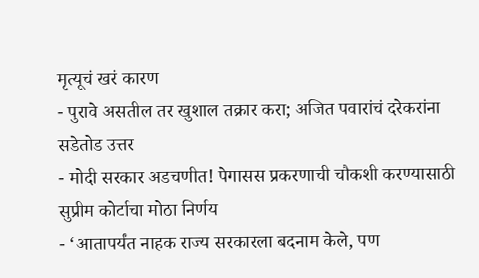मृत्यूचं खरं कारण
- पुरावे असतील तर खुशाल तक्रार करा; अजित पवारांचं दरेकरांना सडेतोड उत्तर
- मोदी सरकार अडचणीत! पेगासस प्रकरणाची चौकशी करण्यासाठी सुप्रीम कोर्टाचा मोठा निर्णय
- ‘आतापर्यंत नाहक राज्य सरकारला बदनाम केले, पण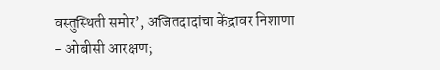वस्तुस्थिती समोर’, अजितदादांचा केंद्रावर निशाणा
- ओबीसी आरक्षण;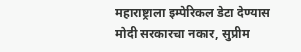महाराष्ट्राला इम्पेरिकल डेटा देण्यास मोदी सरकारचा नकार, सुप्रीम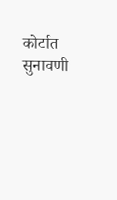कोर्टात सुनावणी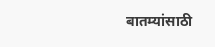बातम्यांसाठी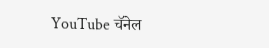YouTube चॅनेल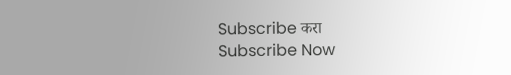Subscribe करा
Subscribe Now